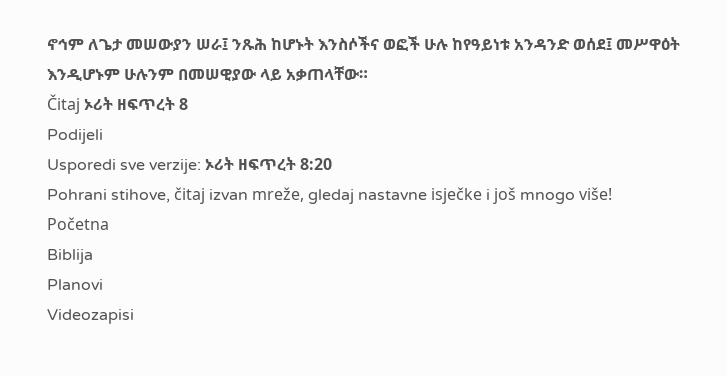ኖኅም ለጌታ መሠውያን ሠራ፤ ንጹሕ ከሆኑት እንስሶችና ወፎች ሁሉ ከየዓይነቱ አንዳንድ ወሰደ፤ መሥዋዕት እንዲሆኑም ሁሉንም በመሠዊያው ላይ አቃጠላቸው።
Čitaj ኦሪት ዘፍጥረት 8
Podijeli
Usporedi sve verzije: ኦሪት ዘፍጥረት 8:20
Pohrani stihove, čitaj izvan mreže, gledaj nastavne isječke i još mnogo više!
Početna
Biblija
Planovi
Videozapisi